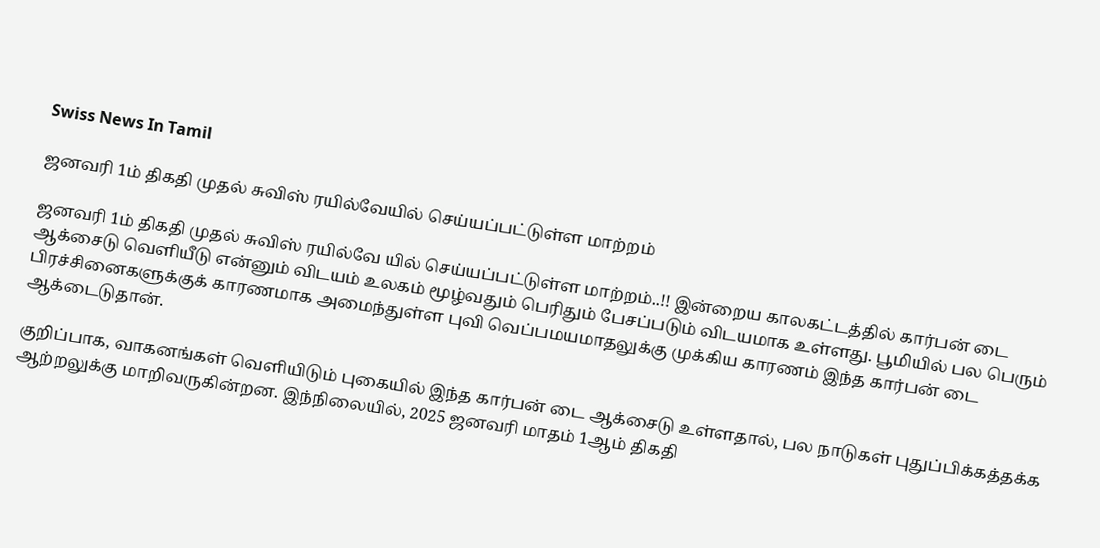Swiss News In Tamil

ஜனவரி 1ம் திகதி முதல் சுவிஸ் ரயில்வேயில் செய்யப்பட்டுள்ள மாற்றம்

ஜனவரி 1ம் திகதி முதல் சுவிஸ் ரயில்வே யில் செய்யப்பட்டுள்ள மாற்றம்..!! இன்றைய காலகட்டத்தில் கார்பன் டை ஆக்சைடு வெளியீடு என்னும் விடயம் உலகம் மூழ்வதும் பெரிதும் பேசப்படும் விடயமாக உள்ளது. பூமியில் பல பெரும் பிரச்சினைகளுக்குக் காரணமாக அமைந்துள்ள புவி வெப்பமயமாதலுக்கு முக்கிய காரணம் இந்த கார்பன் டை ஆக்டைடுதான்.

குறிப்பாக, வாகனங்கள் வெளியிடும் புகையில் இந்த கார்பன் டை ஆக்சைடு உள்ளதால், பல நாடுகள் புதுப்பிக்கத்தக்க ஆற்றலுக்கு மாறிவருகின்றன. இந்நிலையில், 2025 ஜனவரி மாதம் 1ஆம் திகதி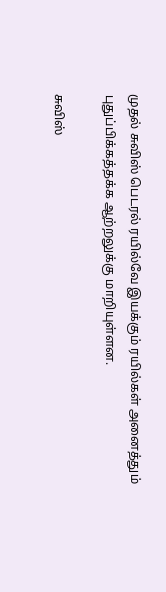முதல் சுவிஸ் பெடரல் ரயில்வே இயக்கும் ரயில்கள் அனைத்தும் புதுப்பிக்கத்தக்க ஆற்றலுக்கு மாறியுள்ளன.

சுவிஸ்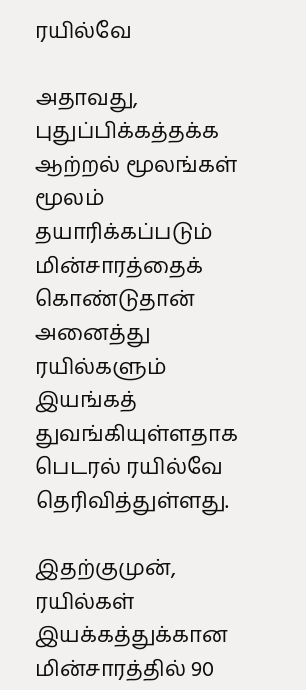ரயில்வே

அதாவது, புதுப்பிக்கத்தக்க ஆற்றல் மூலங்கள் மூலம் தயாரிக்கப்படும் மின்சாரத்தைக் கொண்டுதான் அனைத்து ரயில்களும் இயங்கத் துவங்கியுள்ளதாக பெடரல் ரயில்வே தெரிவித்துள்ளது.

இதற்குமுன், ரயில்கள் இயக்கத்துக்கான மின்சாரத்தில் 90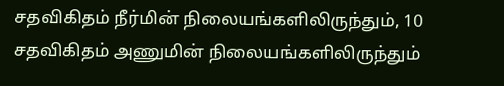சதவிகிதம் நீர்மின் நிலையங்களிலிருந்தும், 10 சதவிகிதம் அணுமின் நிலையங்களிலிருந்தும்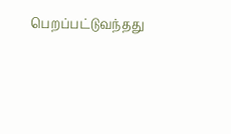பெறப்பட்டுவந்தது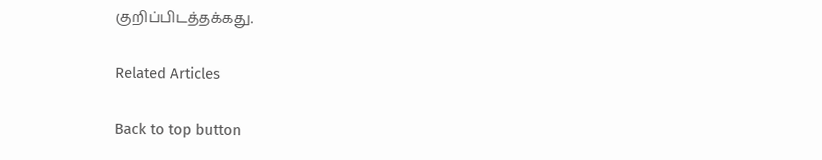குறிப்பிடத்தக்கது.

Related Articles

Back to top button